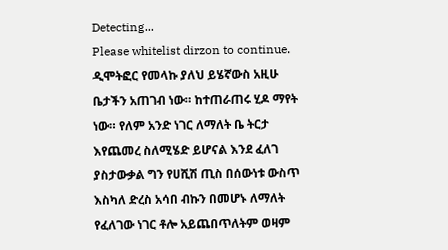Detecting...
Please whitelist dirzon to continue.
ዲሞትፎር የመላኩ ያለህ ይሄኛውስ አዚሁ ቤታችን አጠገብ ነው። ከተጠራጠሩ ሂዶ ማየት ነው። የለም አንድ ነገር ለማለት ቤ ትርታ እየጨመረ ስለሚሄድ ይሆናል እንደ ፈለገ ያስታውቃል ግን የሀሺሽ ጢስ በሰውነቱ ውስጥ እስካለ ድረስ አሳበ ብኩን በመሆኑ ለማለት የፈለገው ነገር ቶሎ አይጨበጥለትም ወዛም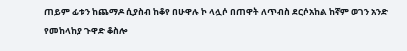ጠይም ፊቱን ከጨማዶ ሲያስብ ከቆየ በሁዋሉ ኮ ላሏሶ በጠዋት ለጥብስ ደርሶአከል ከኛም ወገን አንድ የመከላከያ ጉዋድ ቆስሎ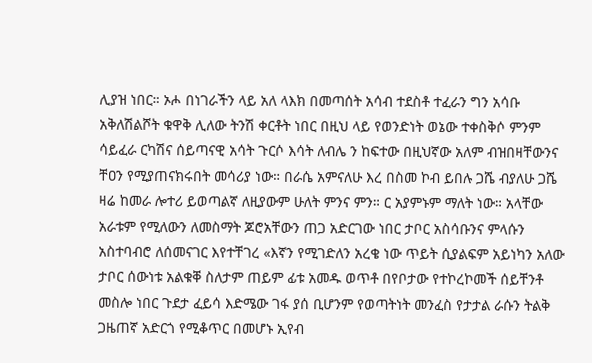ሊያዝ ነበር። ኦሖ በነገራችን ላይ አለ ላእክ በመጣሰት አሳብ ተደስቶ ተፈራን ግን አሳቡ አቅለሽልሾት ቁዋቅ ሊለው ትንሽ ቀርቶት ነበር በዚህ ላይ የወንድነት ወኔው ተቀስቅሶ ምንም ሳይፈራ ርካሽና ሰይጣናዊ አሳት ጉርሶ እሳት ለብሌ ን ከፍተው በዚህኛው አለም ብዝበዛቸውንና ቸዐን የሚያጠናክሩበት መሳሪያ ነው። በራሴ አምናለሁ እረ በስመ ኮብ ይበሉ ጋሼ ብያለሁ ጋሼ ዛሬ ከመራ ሎተሪ ይወጣልኛ ለዚያውም ሁለት ምንና ምን። ር አያምኑም ማለት ነው። አላቸው አራቱም የሚለውን ለመስማት ጆሮአቸውን ጠጋ አድርገው ነበር ታቦር አስሳቡንና ምላሱን አስተባብሮ ለሰመናገር እየተቸገረ «እኛን የሚገድለን አረቄ ነው ጥይት ሲያልፍም አይነካን አለው ታቦር ሰውነቱ አልቁቐ ስለታም ጠይም ፊቱ አመዱ ወጥቶ በየቦታው የተኮረኮመች ሰይቸንቶ መስሎ ነበር ጉደታ ፈይሳ እድሜው ገፋ ያሰ ቢሆንም የወጣትነት መንፈስ የታታል ራሱን ትልቅ ጋዜጠኛ አድርጎ የሚቆጥር በመሆኑ ኢየብ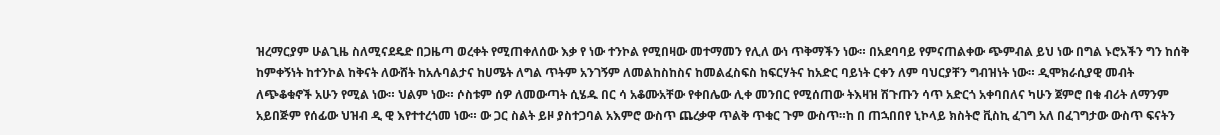ዝረማርያም ሁልጊዜ ስለሚናደዴድ በጋዜጣ ወረቀት የሚጠቀለሰው እቃ የ ነው ተንኮል የሚበዛው መተማመን የሊለ ውነ ጥቅማችን ነው። በአደባባይ የምናጠልቀው ጭምብል ይህ ነው በግል ኑሮአችን ግን ከሰቅ ከምቀኝነት ከተንኮል ከቅናት ለውሸት ከአሉባልታና ከሀሜት ለግል ጥትም አንገኝም ለመልከስከስና ከመልፈስፍስ ከፍርሃትና ከአድር ባይነት ርቀን ለም ባህርያቸን ግብዝነት ነው። ዲሞክራሲያዊ መብት ለጭቆቁኖች አሁን የሚል ነው። ህልም ነው። ሶስቱም ሰዎ ለመውጣት ሲሄዱ በር ሳ አቆሙአቸው የቀበሌው ሊቀ መንበር የሚሰጠው ትእዛዝ ሽጉጡን ሳጥ አድርጎ አቀባበለና ካሁን ጀምሮ በቁ ብሪት ለማንም አይበጅም የሰፊው ህዝብ ዲ ዊ እየተተረጎመ ነው። ው ጋር ስልት ይዞ ያስተጋባል አእምሮ ውስጥ ጨረቃዋ ጥልቅ ጥቁር ጉም ውስጥ።ከ በ ጠኋበበየ ኒኮላይ ክስትሮ ቪስኪ ፈገግ አለ በፈገግታው ውስጥ ፍናትን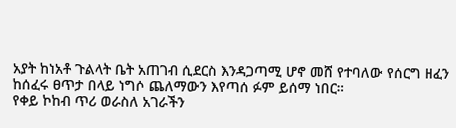አያት ከነአቶ ጉልላት ቤት አጠገብ ሲደርስ እንዳጋጣሚ ሆኖ መሸ የተባለው የሰርግ ዘፈን ከሰፈሩ ፀጥታ በላይ ነግሶ ጨለማውን እየጣሰ ፉም ይሰማ ነበር።
የቀይ ኮከብ ጥሪ ወራስለ አገራችን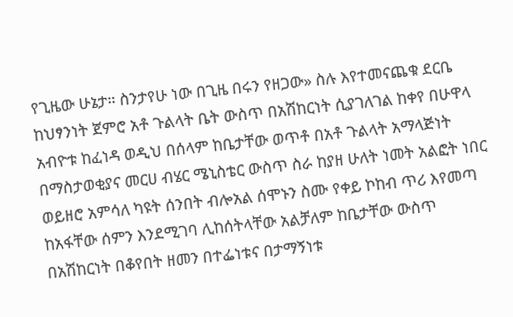የጊዜው ሁኔታ። ስንታየሁ ነው በጊዜ በሩን የዘጋው» ስሉ እየተመናጨቁ ደርቤ ከህፃንነት ጀምሮ አቶ ጉልላት ቤት ውስጥ በአሽከርነት ሲያገለገል ከቀየ በሁዋላ አብዮቱ ከፈነዳ ወዲህ በሰላም ከቤታቸው ወጥቶ በአቶ ጉልላት አማላጅነት በማስታወቂያና መርሀ ብሄር ሜኒስቴር ውስጥ ስራ ከያዘ ሁለት ነመት አልፎት ነበር ወይዘሮ አምሳለ ካዩት ሰንበት ብሎአል ሰሞኑን ስሙ የቀይ ኮከብ ጥሪ እየመጣ ከአፋቸው ሰምን እንደሚገባ ሊከሰትላቸው አልቻለም ከቤታቸው ውስጥ በአሽከርነት በቆየበት ዘመን በተፌነቱና በታማኝነቱ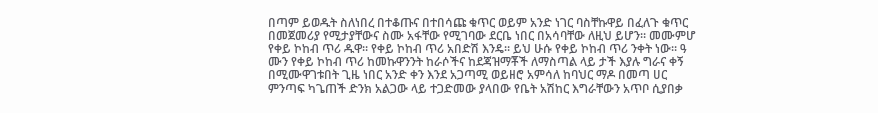በጣም ይወዱት ስለነበረ በተቆጡና በተበሳጩ ቁጥር ወይም አንድ ነገር ባስቸኩዋይ በፈለጉ ቁጥር በመጀመሪያ የሚታያቸውና ስሙ አፋቸው የሚገባው ደርቤ ነበር በአሳባቸው ለዚህ ይሆን። መሙምሆ የቀይ ኮከብ ጥሪ ዱዋ። የቀይ ኮከብ ጥሪ አበድሽ እንዴ። ይህ ሁሱ የቀይ ኮከብ ጥሪ ንቀት ነው። ዓ ሙን የቀይ ኮከብ ጥሪ ከመኩዋንንት ከራሶችና ከደጃዝማቾች ለማስጣል ላይ ታች እያሉ ግራና ቀኝ በሚሙዋገቱበት ጊዜ ነበር አንድ ቀን እንደ አጋጣሚ ወይዘሮ አምሳለ ከባህር ማዶ በመጣ ሀር ምንጣፍ ካጌጠች ድንክ አልጋው ላይ ተጋድመው ያላበው የቤት አሽከር እግራቸውን አጥቦ ሲያበቃ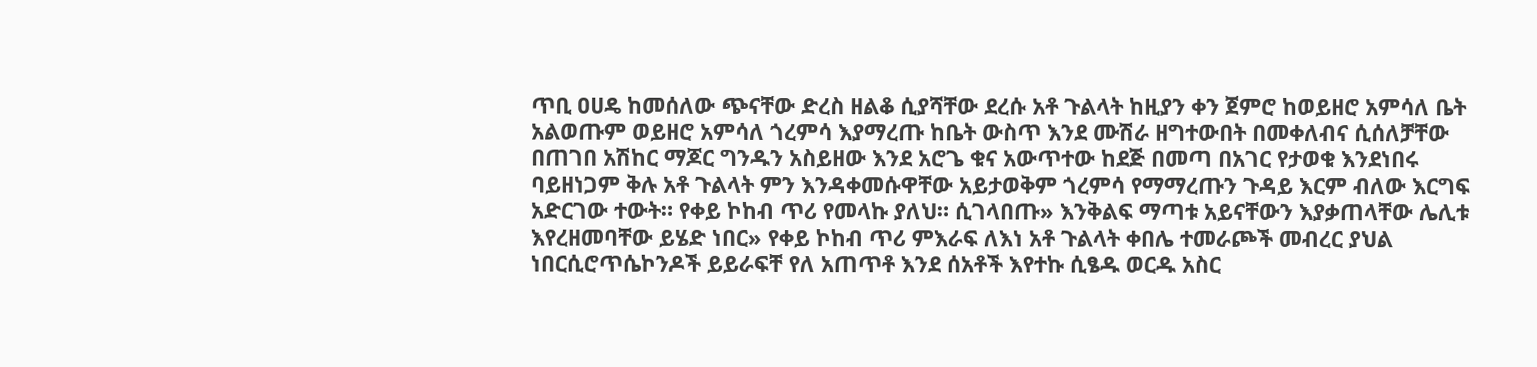ጥቢ ዐሀዴ ከመሰለው ጭናቸው ድረስ ዘልቆ ሲያሻቸው ደረሱ አቶ ጉልላት ከዚያን ቀን ጀምሮ ከወይዘሮ አምሳለ ቤት አልወጡም ወይዘሮ አምሳለ ጎረምሳ እያማረጡ ከቤት ውስጥ እንደ ሙሽራ ዘግተውበት በመቀለብና ሲሰለቻቸው በጠገበ አሽከር ማጆር ግንዱን አስይዘው እንደ አሮጌ ቁና አውጥተው ከደጅ በመጣ በአገር የታወቁ እንደነበሩ ባይዘነጋም ቅሉ አቶ ጉልላት ምን እንዳቀመሱዋቸው አይታወቅም ጎረምሳ የማማረጡን ጉዳይ እርም ብለው እርግፍ አድርገው ተውት። የቀይ ኮከብ ጥሪ የመላኩ ያለህ። ሲገላበጡ» እንቅልፍ ማጣቱ አይናቸውን እያቃጠላቸው ሌሊቱ እየረዘመባቸው ይሄድ ነበር» የቀይ ኮከብ ጥሪ ምእራፍ ለእነ አቶ ጉልላት ቀበሌ ተመራጮች መብረር ያህል ነበርሲሮጥሴኮንዶች ይይራፍቸ የለ አጠጥቶ እንደ ሰአቶች እየተኩ ሲፄዱ ወርዱ አስር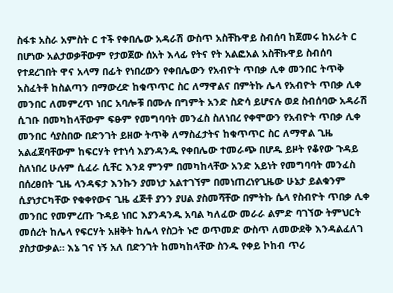ስፋቱ አስራ አምስት ር ተች የቀበሌው አዳራሽ ውስጥ አስቸኩዋይ ስብሰባ ከጀመሩ ከአራት ር በሆነው አልታወቃቸውም የታወጀው ሰአት እላፊ የትና የት አልፎአል አስቸኩዋይ ስብሰባ የተደረገበት ዋና አላማ በፊት የነበረውን የቀበሌውን የአብዮት ጥበቃ ሊቀ መንበር ትጥቅ አስፈትቶ ከስልጣን በማውረድ ከቁጥጥር ስር ለማዋልና በምትኩ ሌላ የአብዮት ጥበቃ ሊቀ መንበር ለመምረጥ ነበር አባሎቹ በሙሉ በግምት አንድ ስድሳ ይሆናሉ ወደ ስብሰባው አዳራሽ ሲገቡ በመካከላቸውም ፍፁም የመግባባት መንፈስ ስለነበረ የቀሞውን የአብዮት ጥበቃ ሊቀ መንበር ሳያስበው በድንገት ይዘው ትጥቅ ለማስፈታትና ከቁጥጥር ስር ለማዋል ጊዜ አልፈጀባቸውም ከፍርሃት የተነሳ እያንዳንዱ የቀበሌው ተመራጭ በሆዱ ይዞት የቆየው ጉዳይ ስለነበረ ሁሉም ሲፈራ ሲቸር እንደ ምንም በመካከላቸው አንድ አይነት የመግባባት መንፈስ በሰረፀበት ጊዜ ላንዳፍታ እንኩን ያመነታ አልተገኘም በመነጠረነየጊዜው ሁኔታ ይልቁንም ሲያነታርካቸው የቁቀየውና ጊዜ ፈጅቶ ያንን ያሀል ያስመሻቸው በምትኩ ሴላ የስብዮት ጥበቃ ሊቀ መንበር የመምረጡ ጉዳይ ነበር እያንዳንዱ አባል ካለፈው መራራ ልምድ ባገኘው ትምህርት መሰረት ከሌላ የፍርሃት አዘቅት ከሌላ የስጋት ኑሮ ወጥመድ ውስጥ ለመውደቅ እንዳልፈለገ ያስታውቃል። እኔ ገና ነኝ አለ በድንገት ከመካከላቸው ስንዱ የቀይ ኮከብ ጥሪ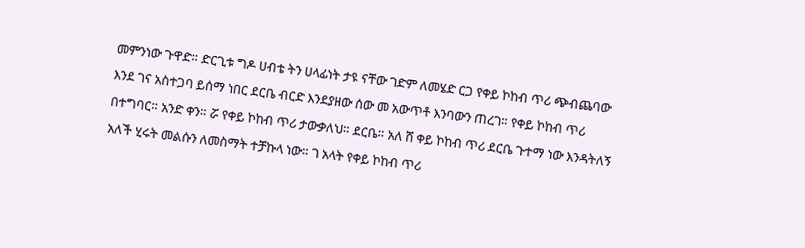መምንነው ጉዋድ። ድርጊቱ ግዶ ሀብቴ ትን ሀላፊነት ታዩ ናቸው ገድም ለመሄድ ርጋ የቀይ ኮከብ ጥሪ ጭብጨባው እንደ ገና አስተጋባ ይሰማ ነበር ደርቤ ብርድ እንደያዘው ሰው መ አውጥቶ እንባውን ጠረገ። የቀይ ኮከብ ጥሪ በተግባር። አንድ ቀን። ሯ የቀይ ኮከብ ጥሪ ታውቃለህ። ደርቤ። አለ ሸ ቀይ ኮከብ ጥሪ ደርቤ ጉተማ ነው እንዳትለኝ አለች ሂሩት መልሱን ለመስማት ተቻኩላ ነው። ገ አላት የቀይ ኮከብ ጥሪ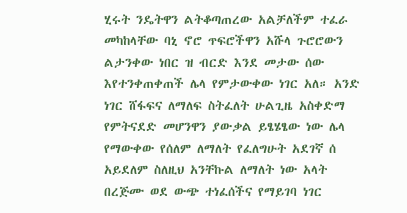ሂሩት ንዴትዋን ልትቆጣጠረው አልቻለችም ተፈራ መካከላቸው ባኒ ኖሮ ጥፍሮችዋን አሹላ ጉሮሮውን ልታንቀው ነበር ዝ ብርድ እንደ መታው ሰው እየተንቀጠቀጠች ሌላ የምታውቀው ነገር አለ። አንድ ነገር ሸፋፍና ለማለፍ ስትፈለት ሁልጊዜ አስቀድማ የምትናደድ መሆንዋን ያውቃል ይፄሄፄው ነው ሌላ የማውቀው የሰለም ለማለት የፈለግሁት አደገኛ ሰ አይደለም ስለዚህ አንቸኩል ለማለት ነው አላት በረጅሙ ወደ ውጭ ተነፈሰችና የማይገባ ነገር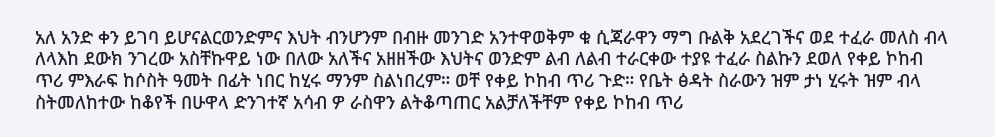አለ አንድ ቀን ይገባ ይሆናልርወንድምና እህት ብንሆንም በብዙ መንገድ አንተዋወቅም ቁ ሲጃራዋን ማግ ቡልቅ አደረገችና ወደ ተፈራ መለስ ብላ ለላእከ ደውክ ንገረው አስቸኩዋይ ነው በለው አለችና አዘዘችው እህትና ወንድም ልብ ለልብ ተራርቀው ተያዩ ተፈራ ስልኩን ደወለ የቀይ ኮከብ ጥሪ ምእራፍ ከሶስት ዓመት በፊት ነበር ከሂሩ ማንም ስልነበረም። ወቸ የቀይ ኮከብ ጥሪ ጉድ። የቤት ፅዳት ስራውን ዝም ታነ ሂሩት ዝም ብላ ስትመለከተው ከቆየች በሁዋላ ድንገተኛ አሳብ ዎ ራስዋን ልትቆጣጠር አልቻለችቸም የቀይ ኮከብ ጥሪ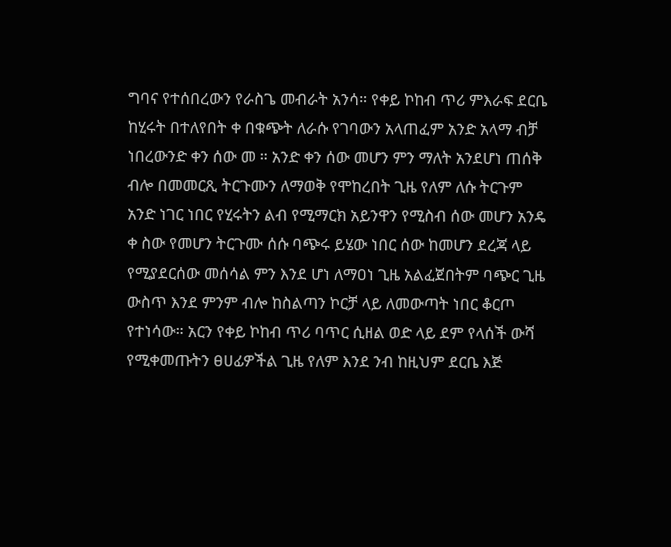ግባና የተሰበረውን የራስጌ መብራት አንሳ። የቀይ ኮከብ ጥሪ ምእራፍ ደርቤ ከሂሩት በተለየበት ቀ በቁጭት ለራሱ የገባውን አላጠፈም አንድ አላማ ብቻ ነበረውንድ ቀን ሰው መ ። አንድ ቀን ሰው መሆን ምን ማለት አንደሆነ ጠሰቅ ብሎ በመመርጺ ትርጉሙን ለማወቅ የሞከረበት ጊዜ የለም ለሱ ትርጉም አንድ ነገር ነበር የሂሩትን ልብ የሚማርክ አይንዋን የሚስብ ሰው መሆን አንዴ ቀ ስው የመሆን ትርጉሙ ሰሱ ባጭሩ ይሄው ነበር ሰው ከመሆን ደረጃ ላይ የሚያደርሰው መሰሳል ምን እንደ ሆነ ለማዐነ ጊዜ አልፈጀበትም ባጭር ጊዜ ውስጥ እንደ ምንም ብሎ ከስልጣን ኮርቻ ላይ ለመውጣት ነበር ቆርጦ የተነሳው። አርን የቀይ ኮከብ ጥሪ ባጥር ሲዘል ወድ ላይ ደም የላሰች ውሻ የሚቀመጡትን ፀሀፊዎችል ጊዜ የለም እንደ ንብ ከዚህም ደርቤ እጅ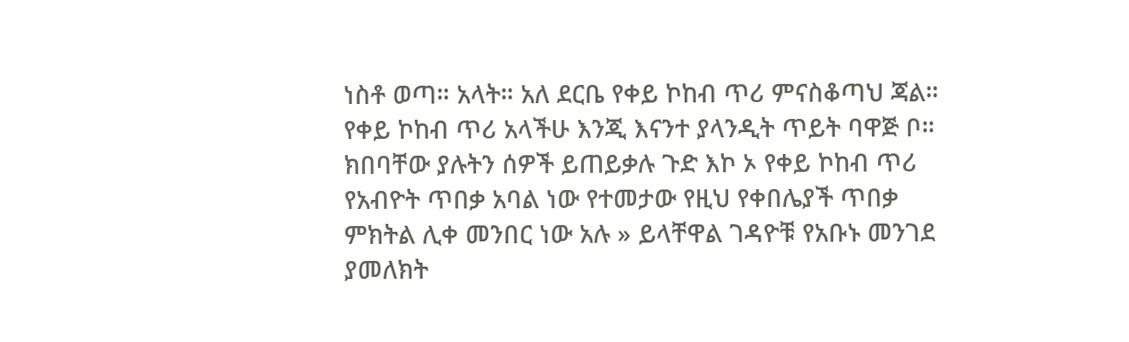ነስቶ ወጣ። አላት። አለ ደርቤ የቀይ ኮከብ ጥሪ ምናስቆጣህ ጃል። የቀይ ኮከብ ጥሪ አላችሁ እንጂ እናንተ ያላንዲት ጥይት ባዋጅ ቦ። ክበባቸው ያሉትን ሰዎች ይጠይቃሉ ጉድ እኮ ኦ የቀይ ኮከብ ጥሪ የአብዮት ጥበቃ አባል ነው የተመታው የዚህ የቀበሌያች ጥበቃ ምክትል ሊቀ መንበር ነው አሉ » ይላቸዋል ገዳዮቹ የአቡኑ መንገደ ያመለክት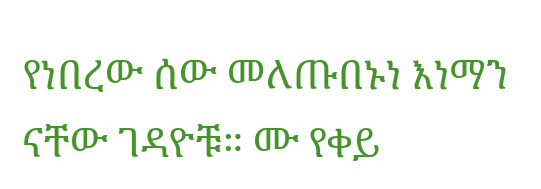የነበረው ሰው መለጡበኑነ እነማን ናቸው ገዳዮቹ። ሙ የቀይ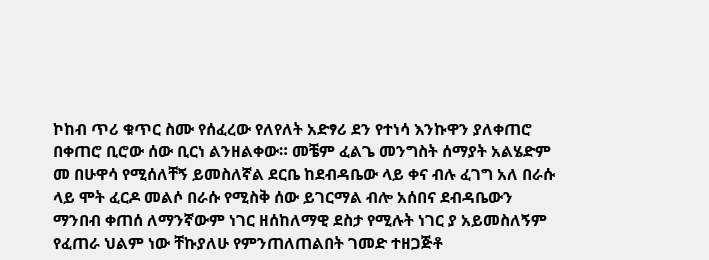ኮከብ ጥሪ ቁጥር ስሙ የሰፈረው የለየለት አድፃሪ ደን የተነሳ እንኩዋን ያለቀጠሮ በቀጠሮ ቢሮው ሰው ቢርነ ልንዘልቀው። መቼም ፈልጌ መንግስት ሰማያት አልሄድም መ በሁዋሳ የሚሰለቸኝ ይመስለኛል ደርቤ ከደብዳቤው ላይ ቀና ብሉ ፈገግ አለ በራሱ ላይ ሞት ፈርዶ መልሶ በራሱ የሚስቅ ሰው ይገርማል ብሎ አሰበና ደብዳቤውን ማንበብ ቀጠሰ ለማንኛውም ነገር ዘሰከለማዊ ደስታ የሚሉት ነገር ያ አይመስለኝም የፈጠራ ህልም ነው ቸኩያለሁ የምንጠለጠልበት ገመድ ተዘጋጅቶ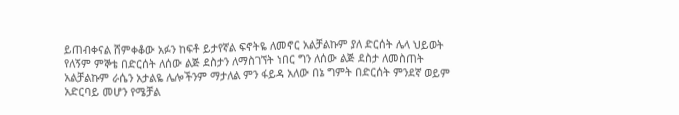ይጠብቀናል ሸምቀቆው አፉን ከፍቶ ይታየኛል ፍኖትዬ ለመኖር አልቻልኩም ያለ ድርሰት ሌላ ህይወት የለኝም ምኞቴ በድርሰት ለሰው ልጅ ደስታን ለማስገኘት ነበር ግን ለሰው ልጅ ደስታ ለመስጠት አልቻልኩም ራሴን አታልዬ ሌሎችንም ማታለል ምን ፋይዳ አለው በኔ ግምት በድርሰት ምንደኛ ወይም አድርባይ መሆን የሜቻል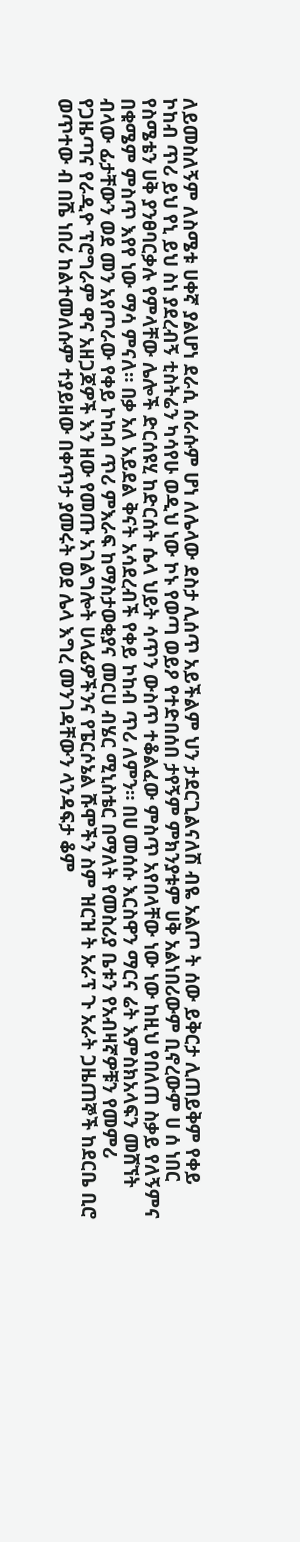ለይመስለኝም ለስሜቱ ሀቀኛ ያልሆነ ደራሲ ሰራሱም ሆነ ለሌላው ደስታ ሊሰጥ አይችልም ህን ታደርጊልናለሽ ብዬ አልጦ ት ሰው ይቅርታ ሊጠይቅም የቀይ ኮከብ ጥሪ ይህ የኒ ይህ ስነ ያደረብኝ ቲስትሬን ካሳየሁ ወዲህ ነው ኮኑ የወጣ ወይዖ የተድበሰበ ታየኝም ምክንያቱም ሀቅ አልነበሪውም ቢኖረውም ሀ ሰ ነበር የስሜቴን ሀቅ ያንፀባርቃሉ የምላቸው ሌሎች ድርሰዩሂ ከድርሰት ሴላ ህይት ሳጥን ውስጥ ተቆልፈው ምስጥ አየበላቸው ነው ነው ከዚህ የበለጠ ስቃይ የለኝምና በቁሜም ምስጥ እየየ ነው ማሳ ምናለ። በቃ አለ አይደል ቅናት አሳደረብች የቀይ ኮከብ ጥሪ ለምን። በሀ መሰሱ እርስዋን ማርና ሬት እምስክአላፍን መሸኘት ብላው ፊታቸውን ወደ መን አየጦራው የቀይ ኮከብ ጥሪ ምእራፍ ከማስታወቂያና መርሀ ብሄር ሚኒስቴር በማለት የመስሪያ ቤቱን የአብዛኛዎቹን የመምሪ የጋዜጣና የራዲዮ ፕሮግራም ዋና አዘጋጆዎች እን ዘው የመጡ አገልግሎት ሀላፊዎችንና የፔርሶኔል ሹሞችን ስም ዝርዝ ት አራፕ ጉ አራት ጋዜጠኞች ከደርቤ ቢሮ ወጥተው ብ በሼ ነበሪ ከልተመለሱም ተያይዘው በቀጥታ ያመሩት ወደ ሌላ እግረ መንገዳቸውን ላንዳፍታ ቆም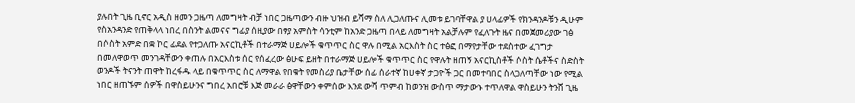ያሉበት ጊዜ ቢኖር አዲስ ዘመን ጋዜጣ ለመግዛት ብቻ ነበር ጋዜጣውን ብዙ ህዝብ ይሻማ ስለ ሊጋለጡና ሊመቱ ይገባቸዋል ያ ሀላፊዎች የክንዳንዶቹን ዲሁም የስአንዳንድ የጠቅላላ ነበረ በስንት ልመናና ግፊያ ሰዚያው በፃያ አምስት ሳንቲም ከአንድ ጋዜጣ በላይ ለመግዛት አልቻሉም የፈለጉት ዜና በመጀመሪያው ገፅ በሶስት አምድ በቋ ኮር ፊደል የተጋለጡ አናርኪቶች በተራማጅ ሀይሎች ቁጥጥር ስር ዋሉ በሚል አርእስት ስር ተፅፎ በማየታቸው ተደስተው ፈገግታ በመለዋወጥ መንገዳቸውን ቀጠሉ በአርእስቱ ሰር የሰፈረው ፅሁፍ ይዘት በተራማጅ ሀይሎች ቁጥጥር ስር የዋሉት ዘጠኝ አናርኪስቶች ሶስት ሴቶችና ስድስት ወንዶች ትናንት ጠዋት ከረፋዱ ላይ በቁጥጥር ስር ለማዋል የበቁት የመስሪያ ቤታቸው ሰፊ ሰራተኛ ከሀቀኛ ታጋዮች ጋር በመተባበር ስላጋለጣቸው ነው የሚል ነበር ዘጠኙም ሰዎች በዋስይሁንና ግበረ አበሮቹ እጅ መራራ ፅዋቸውን ቀምሰው እንደ ውሻ ጥምብ ከወንዝ ውስጥ ማታውኑ ተጥለዋል ዋስይሁን ትንሸ ጊዜ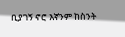ቢያገኝ ኖሮ እኛንም ከስንት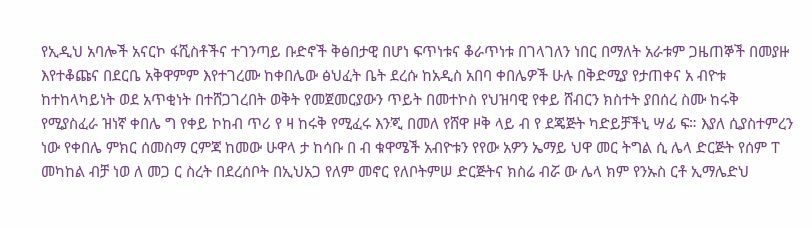የኢዲህ አባሎች አናርኮ ፋሺስቶችና ተገንጣይ ቡድኖች ቅፅበታዊ በሆነ ፍጥነቱና ቆራጥነቱ በገላገለን ነበር በማለት አራቱም ጋዜጠኞች በመያዙ እየተቆጩና በደርቤ አቅዋምም እየተገረሙ ከቀበሌው ፅህፈት ቤት ደረሱ ከአዲስ አበባ ቀበሌዎች ሁሉ በቅድሚያ የታጠቀና አ ብዮቱ ከተከላካይነት ወደ አጥቂነት በተሸጋገረበት ወቅት የመጀመርያውን ጥይት በመተኮስ የህዝባዊ የቀይ ሸብርን ክስተት ያበሰረ ስሙ ከሩቅ የሚያስፈራ ዝነኛ ቀበሌ ግ የቀይ ኮከብ ጥሪ የ ዛ ከሩቅ የሚፈሩ እንጂ በመለ የሸዋ ዞቅ ላይ ብ የ ደጄጅት ካድይቻችኒ ሣፊ ፍ። እያለ ሲያስተምረን ነው የቀበሌ ምክር ሰመስማ ርምጃ ከመው ሁዋላ ታ ከሳቡ በ ብ ቁዋሜች አብዮቱን የየው አዎን ኤማይ ህዋ መር ትግል ሲ ሌላ ድርጅት የሰም ፐ መካከል ብቻ ነወ ለ መጋ ር ስረት በደረሰቦት በኢህአጋ የለም መኖር የለቦትምሠ ድርጅትና ክስሬ ብሯ ው ሌላ ክም የንኡስ ርቶ ኢማሌድህ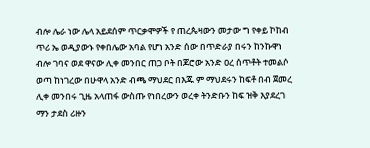ብሎ ሌራ ነው ሌላ አይደሰም ጥርቃሞዎች የ ጠረጴዛውን መታው ግ የቀይ ኮከብ ጥሪ ኤ ወዲያውኑ የቀበሌው አባል የሆነ አንድ ሰው በጥድራያ በሩን ከንኩዋነ ብሎ ገባና ወደ ዋናው ሊቀ መንበር ጠጋ ቦት በጆሮው አንድ ዐረ ሰጥቶት ተመልሶ ወጣ ከነገረው በሁዋላ አንድ ብጫ ማህደር በእጁ ም ማህደሩን ከፍቶ በብ ጀመረ ሊቀ መንበሩ ጊዜ አላጠፋ ውስጡ የነበረውን ወረቀ ትንድቡን ከፍ ዝቅ እያደረገ ማን ታደስ ሪዙን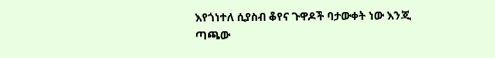እየጎነተለ ሲያስብ ቆየና ጉዋዶች ባታውቀት ነው እንጂ ጣጫው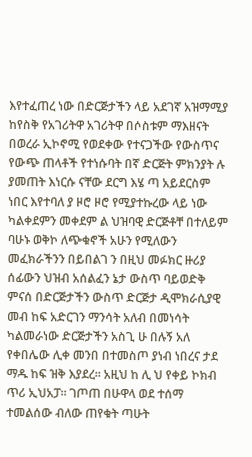እየተፈጠረ ነው በድርጅታችን ላይ አደገኛ አዝማሚያ ከየስቅ የአገሪትዋ አገሪትዋ በሶስቱም ማእዘናት በወረራ ኢኮኖሚ የወደቀው የተናጋችው የውስጥና የውጭ ጠላቶች የተነሱባት በኛ ድርጅት ምክንያት ሉ ያመጠት እነርሱ ናቸው ደርግ እሄ ጣ አይደርስም ነበር እየተባለ ያ ዞሮ ዞሮ የሚያተኩረው ላይ ነው ካልቀደምን መቀደም ል ህዝባዊ ድርጅቶቸ በተለይም ባሁኑ ወቅኮ ለጭቁኖች አሁን የሚለውን መፈክራችንን በይበልገ ን በዚህ መፉክር ዙሪያ ሰፊውን ህዝብ አሰልፈን ኔታ ውስጥ ባይወድቅ ምናሰ በድርጅታችን ውስጥ ድርጅታ ዲሞክራሲያዊ መብ ከፍ አድርገን ማንሳት አለብ በመነሳት ካልመራነው ድርጅታችን አስጊ ሁ በሉኝ አለ የቀበሌው ሊቀ መንበ በተመስጦ ያነብ ነበረና ታደ ማዱ ከፍ ዝቅ እያደረ። አዚህ ከ ሊ ህ የቀይ ኮክብ ጥሪ ኢህአፓ። ገጦጠ በሁዋላ ወደ ተሰማ ተመልሰው ብለው ጠየቁት ጣሁት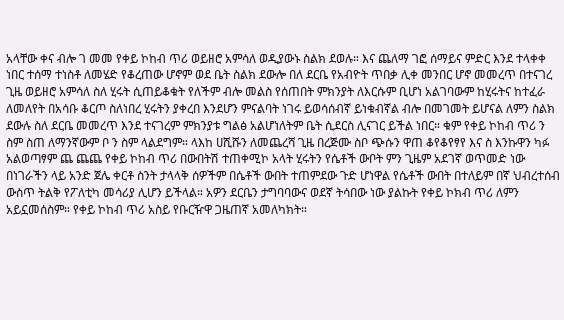አላቸው ቀና ብሎ ገ መመ የቀይ ኮከብ ጥሪ ወይዘሮ አምሳለ ወዲያውኑ ስልክ ደወሉ። እና ጨለማ ገፎ ሰማይና ምድር እንደ ተላቀቀ ነበር ተሰማ ተነስቶ ለመሄድ የቆረጠው ሆኖም ወደ ቤት ስልክ ደውሎ በለ ደርቤ የአብዮት ጥበቃ ሊቀ መንበር ሆኖ መመረጥ በተናገረ ጊዜ ወይዘሮ አምሳለ ስለ ሂሩት ሲጠይቆቁት የለችም ብሎ መልስ የሰጠበት ምክንያት ለእርሱም ቢሆነ አልገባውም ከሂሩትና ከተፈራ ለመለየት በአሳቡ ቆርጦ ስለነበረ ሂሩትን ያቀረበ እንደሆን ምናልባት ነገሩ ይወሳሰብኛ ይነቁብኛል ብሎ በመገመት ይሆናል ለምን ስልክ ደውሉ ስለ ደርቤ መመረጥ እንደ ተናገረም ምክንያቱ ግልፅ አልሆነለትም ቤት ሲደርስ ሊናገር ይችል ነበር። ቁም የቀይ ኮከብ ጥሪ ን ስም ስጠ ለማንኛውም ቦ ን ስም ላልደግም። ላእከ ሀሺሹን ለመጨረሻ ጊዜ በረጅሙ ስቦ ጭሱን ዋጠ ቆየቆየፃየ እና ስ እንኩዋን ካፉ አልወጣፃም ጨ ጨጨ የቀይ ኮከብ ጥሪ በውበትሽ ተጠቀሚኮ አላት ሂሩትን የሴቶች ውቦት ምን ጊዜም አደገኛ ወጥመድ ነው በነገራችን ላይ አንድ ጀሌ ቀርቶ ስንት ታላላቅ ሰዎችም በሴቶች ውበት ተጠምደው ጉድ ሆነዋል የሴቶች ውበት በተለይም በኛ ህብረተሰብ ውስጥ ትልቅ የፖለቲካ መሳሪያ ሊሆን ይችላል። አዎን ደርቤን ታግባባውና ወደኛ ትሳበው ነው ያልኩት የቀይ ኮክብ ጥሪ ለምን አይኗመሰስም። የቀይ ኮከብ ጥሪ አስይ የቡርዥዋ ጋዜጠኛ አመለካክት።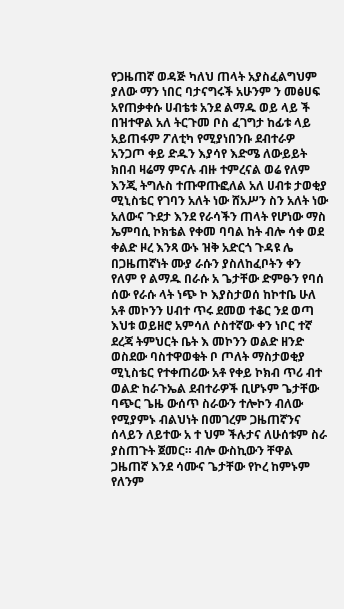የጋዜጠኛ ወዳጅ ካለህ ጠላት አያስፈልግህም ያለው ማን ነበር ባታናግሩች አሁንም ን መፅሀፍ አየጠቃቀሱ ሀብቴቱ አንደ ልማዱ ወይ ላይ ች በዝተዋል አለ ትርጉመ ቦስ ፈገግታ ከፊቱ ላይ አይጠፋም ፖለቲካ የሚያነበንቡ ደብተራዎ አንጋጦ ቀይ ድዱን እያሳየ እድሜ ለውይይት ክበብ ዛሬማ ምናሉ ብዙ ተምረናል ወሬ የለም እንጂ ትግሉስ ተጡዋጡፎለል አለ ሀብቱ ታወቂያ ሚኒስቴር የገባን አለት ነው ሸአሥን ስን አለት ነው አለውና ጉደታ እንደ የራሳችን ጠላት የሆነው ማስ ኤምባሲ ኮክቴል የቀመ ባባል ከት ብሎ ሳቀ ወደ ቀልድ ዞረ እንጻ ውኑ ዝቅ አድርጎ ጉዳዩ ሌ በጋዜጠኛነት ሙያ ራሱን ያስለከፈቦትን ቀን የለም የ ልማዱ በራሱ አ ጌታቸው ድምፁን የባሰ ሰው የራሱ ላት ነጭ ኮ እያስታወሰ ከኮተቤ ሁለ አቶ መኮንን ሀብተ ጥሩ ደመወ ተቆር ንደ ወጣ እህቱ ወይዘሮ አምሳለ ሶስተኛው ቀን ነቦር ተኛ ደረጃ ትምህርት ቤት እ መኮንን ወልድ ዘንድ ወስደው ባስተዋወቁት ቦ ጦለት ማስታወቂያ ሚኒስቴር የተቀጠሪው አቶ የቀይ ኮክብ ጥሪ ብተ ወልድ ከራጉኤል ደብተራዎች ቢሆኑም ጌታቸው ባጭር ጌዜ ውሰጥ ስራውን ተሎኮን ብለው የሚያምኑ ብልህነት በመገረም ጋዜጠኛንና ሰላይን ለይተው አ ተ ህም ችሉታና ለሁሰቱም ስራ ያስጠጉት ጀመር። ብሎ ውስኪውን ቸዋል ጋዜጠኛ እንደ ሳሙና ጌታቸው የኮረ ከምኑም የለንም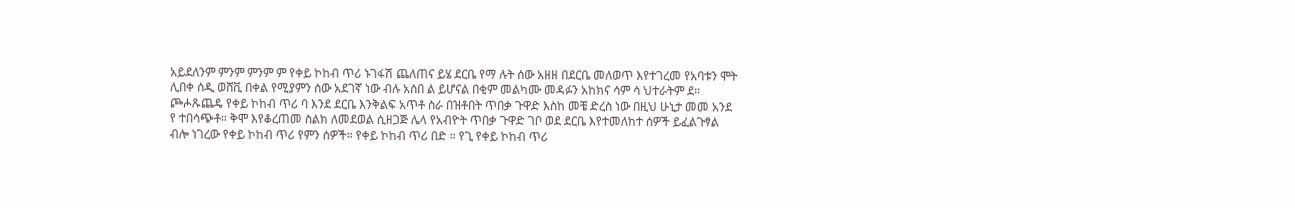አይደለንም ምንም ምንም ም የቀይ ኮከብ ጥሪ ኑገፋሽ ጨለጠና ይሄ ደርቤ የማ ሉት ሰው አዘዘ በደርቤ መለወጥ እየተገረመ የአባቱን ሞት ሊበቀ ሰዲ ወሸቪ በቀል የሚያምን ሰው አደገኛ ነው ብሉ አሰበ ል ይሆናል በቂም መልካሙ መዳፉን አከክና ሳም ሳ ህተራትም ደ። ጮሖጹጨዴ የቀይ ኮከብ ጥሪ ባ እንደ ደርቤ እንቅልፍ አጥቶ ስራ በዝቶበት ጥበቃ ጉዋድ እስከ መቼ ድረስ ነው በዚህ ሁኒታ መመ አንደ የ ተበሳጭቶ። ቅሞ እየቆረጠመ ስልክ ለመደወል ሲዘጋጅ ሌላ የአብዮት ጥበቃ ጉዋድ ገቦ ወደ ደርቤ እየተመለከተ ሰዎች ይፈልጉፃል ብሎ ነገረው የቀይ ኮከብ ጥሪ የምን ሰዎች። የቀይ ኮከብ ጥሪ በድ ። የጊ የቀይ ኮከብ ጥሪ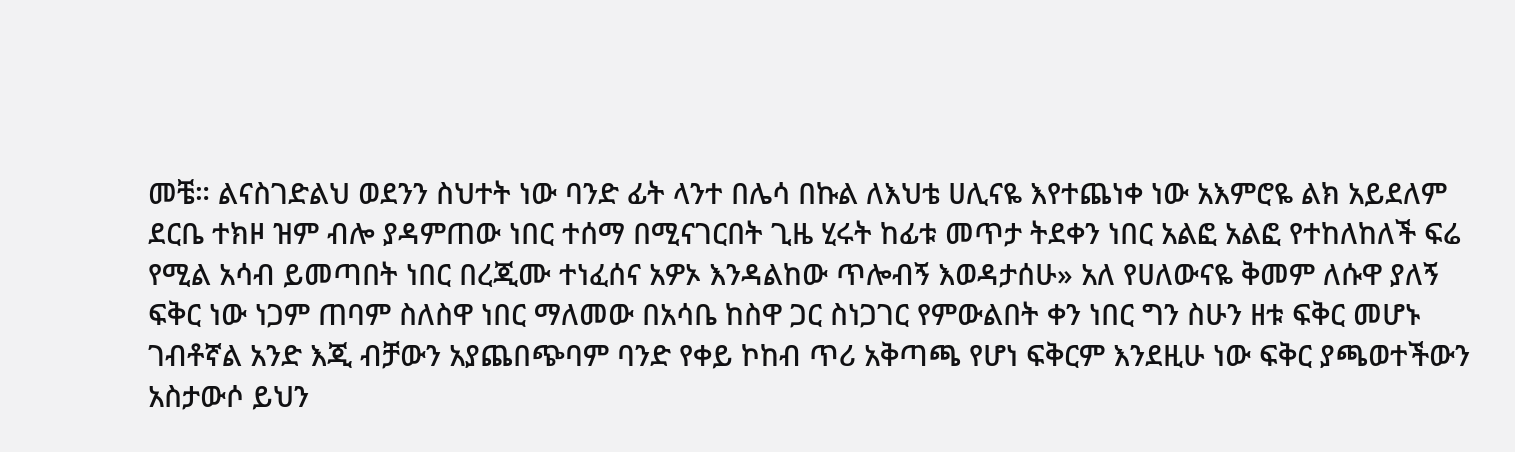መቼ። ልናስገድልህ ወደንን ስህተት ነው ባንድ ፊት ላንተ በሌሳ በኩል ለእህቴ ሀሊናዬ እየተጨነቀ ነው አእምሮዬ ልክ አይደለም ደርቤ ተክዞ ዝም ብሎ ያዳምጠው ነበር ተሰማ በሚናገርበት ጊዜ ሂሩት ከፊቱ መጥታ ትደቀን ነበር አልፎ አልፎ የተከለከለች ፍሬ የሚል አሳብ ይመጣበት ነበር በረጂሙ ተነፈሰና አዎኦ እንዳልከው ጥሎብኝ እወዳታሰሁ» አለ የሀለውናዬ ቅመም ለሱዋ ያለኝ ፍቅር ነው ነጋም ጠባም ስለስዋ ነበር ማለመው በአሳቤ ከስዋ ጋር ስነጋገር የምውልበት ቀን ነበር ግን ስሁን ዘቱ ፍቅር መሆኑ ገብቶኛል አንድ እጂ ብቻውን አያጨበጭባም ባንድ የቀይ ኮከብ ጥሪ አቅጣጫ የሆነ ፍቅርም እንደዚሁ ነው ፍቅር ያጫወተችውን አስታውሶ ይህን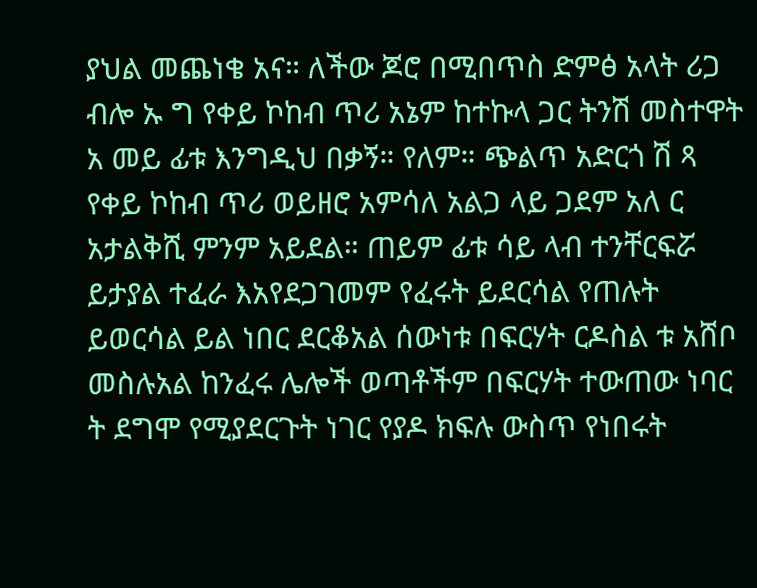ያህል መጨነቄ አና። ለችው ጆሮ በሚበጥስ ድምፅ አላት ሪጋ ብሎ ኡ ግ የቀይ ኮከብ ጥሪ አኔም ከተኩላ ጋር ትንሽ መስተዋት አ መይ ፊቱ እንግዲህ በቃኝ። የለም። ጭልጥ አድርጎ ሽ ጻ የቀይ ኮከብ ጥሪ ወይዘሮ አምሳለ አልጋ ላይ ጋደም አለ ር አታልቅሺ ምንም አይደል። ጠይም ፊቱ ሳይ ላብ ተንቸርፍሯ ይታያል ተፈራ እአየደጋገመም የፈሩት ይደርሳል የጠሉት ይወርሳል ይል ነበር ደርቆአል ሰውነቱ በፍርሃት ርዶስል ቱ አሸቦ መስሉአል ከንፈሩ ሌሎች ወጣቶችም በፍርሃት ተውጠው ነባር ት ደግሞ የሚያደርጉት ነገር የያዶ ክፍሉ ውስጥ የነበሩት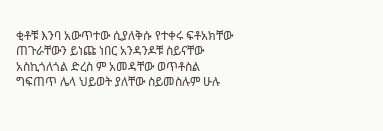ቂቶቹ እንባ አውጥተው ሲያለቅሱ የተቀሩ ፍቶአክቸው ጠጉራቸውን ይነጩ ነበር አንዳንዶቹ ስይናቸው አስኪጎለጎል ድረስ ም አመዳቸው ወጥቶስል ግፍጠጥ ሌላ ህይወት ያለቸው ስይመስሉም ሁሉ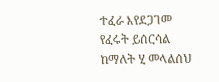ተፈራ እየደጋገመ የፈሩት ይሰርሳል ከማለት ሂ መላልሰህ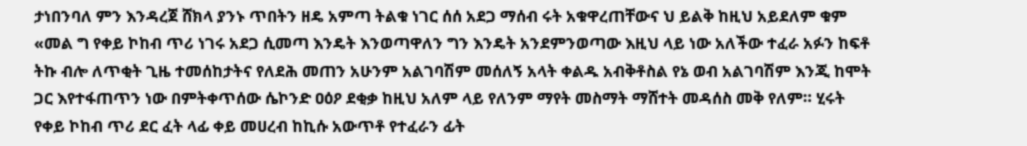ታነበንባለ ምን እንዳረጀ ሸክላ ያንኑ ጥበትን ዘዴ አምጣ ትልቁ ነገር ሰሰ አደጋ ማሰብ ሩት አቁዋረጠቸውና ህ ይልቅ ከዚህ አይደለም ቁም «መል ግ የቀይ ኮከብ ጥሪ ነገሩ አደጋ ሲመጣ እንዴት እንወጣዋለን ግን እንዴት አንደምንወጣው እዚህ ላይ ነው አለችው ተፈራ አፉን ከፍቶ ትኩ ብሎ ለጥቂት ጊዜ ተመሰከታትና የለደሕ መጠን አሁንም አልገባሽም መሰለኝ አላት ቀልዱ አብቅቶስል የኔ ወብ አልገባሽም እንጂ ከሞት ጋር እየተፋጠጥን ነው በምትቀጥሰው ሴኮንድ ዐዕዖ ደቂቃ ከዚህ አለም ላይ የለንም ማየት መስማት ማሸተት መዳሰስ መቅ የለም። ሂሩት የቀይ ኮከብ ጥሪ ደር ፈት ላፊ ቀይ መሀረብ ከኪሱ አውጥቶ የተፈራን ፊት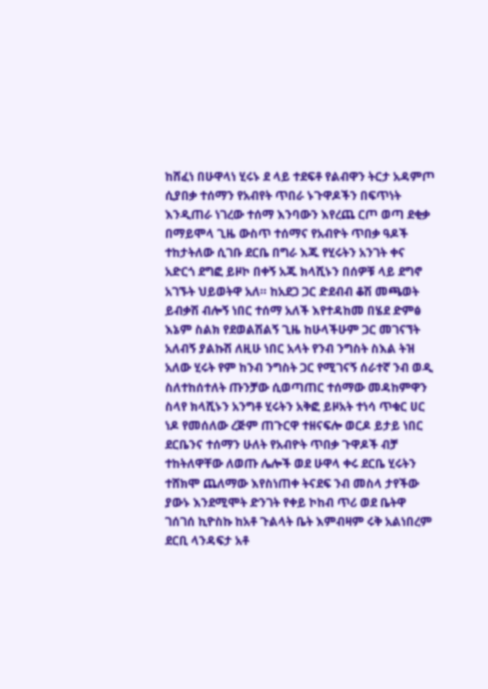ከሸፈነ በሁዋላነ ሂሩኑ ደ ላይ ተደፍቶ የልብዋን ትርታ አዳምጦ ሲያበቃ ተሰማን የአብየት ጥበራ ኑጉዋዶችን በፍጥነት እንዲጠራ ነገረው ተሰማ እንባውን እየረጨ ርጦ ወጣ ደቂቃ በማይሞላ ጊዜ ውስጥ ተሰማና የአብዮት ጥበቃ ዓዶች ተከታትለው ሲገቡ ደርቤ በግራ እጁ የሂሩትን አንገት ቀና አድርጎ ደግፎ ይዞኮ በቀኝ አጁ ክላሺኑን በሰዎቹ ላይ ደግኖ አገኙት ህይወትዋ አለ። ከአደጋ ጋር ድደብብ ቆሽ መጫወት ይብቃሽ ብሎኝ ነበር ተሰማ አለች እየተዳከመ በሄደ ድምፅ እኔም ስልክ የደወልሽልኝ ጊዜ ከሁላችሁም ጋር መገናኘት አለብኝ ያልኩሽ ለዚሁ ነበር አላት የንብ ንግስት ስእል ትዝ አለው ሂሩት የም ከንብ ንግስት ጋር የሚገናኝ ሰራተኛ ንብ ወዲ ስለተከሰተለት ጡንቻው ሲወጣጠር ተሰማው መዳከምዋን ስላየ ክላሺኑን አንግቶ ሂሩትን አቅፎ ይዞአት ተነሳ ጥቁር ሀር ነዶ የመሰለው ረጅም ጠጉርዋ ተዘናፍሎ ወርዶ ይታይ ነበር ደርቤንና ተሰማን ሁለት የአብዮት ጥበቃ ጉዋዶች ብቻ ተከትለዋቸው ለወጡ ሌሎች ወደ ሁዋላ ቀሩ ደርቤ ሂሩትን ተሸክሞ ጨለማው እየስነጠቀ ትናደፍ ንብ መስላ ታየችው ያውኑ እንደሚሞት ድንገት የቀይ ኮከብ ጥሪ ወደ ቤትዋ ገሰገሰ ኪዮስኩ ከአቶ ጉልላት ቤት እምብዛም ሩቅ አልነበረም ደርቢ ላንዳፍታ አቶ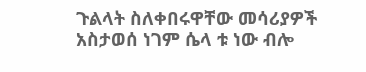ጉልላት ስለቀበሩዋቸው መሳሪያዎች አስታወሰ ነገም ሴላ ቱ ነው ብሎ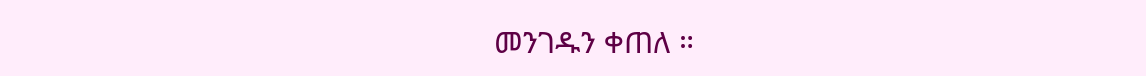መንገዱን ቀጠለ ።